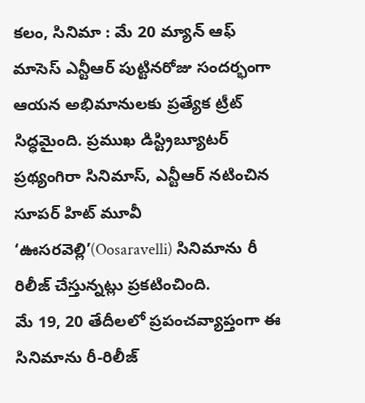కలం, సినిమా : మే 20 మ్యాన్ ఆఫ్ మాసెస్ ఎన్టీఆర్ పుట్టినరోజు సందర్భంగా ఆయన అభిమానులకు ప్రత్యేక ట్రీట్ సిద్ధమైంది. ప్రముఖ డిస్ట్రిబ్యూటర్ ప్రథ్యంగిరా సినిమాస్, ఎన్టీఆర్ నటించిన సూపర్ హిట్ మూవీ ‘ఊసరవెల్లి’(Oosaravelli) సినిమాను రీ రిలీజ్ చేస్తున్నట్లు ప్రకటించింది.
మే 19, 20 తేదీలలో ప్రపంచవ్యాప్తంగా ఈ సినిమాను రీ-రిలీజ్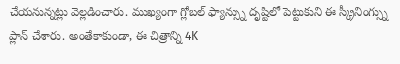చేయనున్నట్లు వెల్లడించారు. ముఖ్యంగా గ్లోబల్ ఫ్యాన్స్ను దృష్టిలో పెట్టుకుని ఈ స్క్రీనింగ్స్ను ప్లాన్ చేశారు. అంతేకాకుండా, ఈ చిత్రాన్ని 4K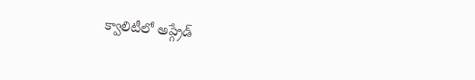క్వాలిటీలో అప్గ్రేడ్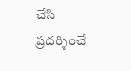చేసి ప్రదర్శించే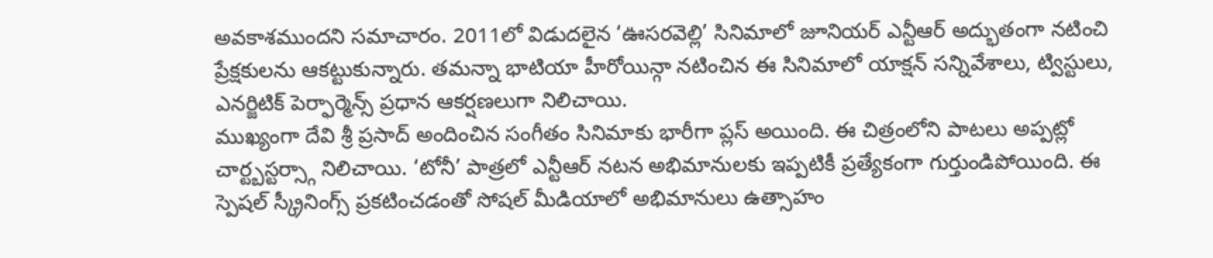అవకాశముందని సమాచారం. 2011లో విడుదలైన ‘ఊసరవెల్లి’ సినిమాలో జూనియర్ ఎన్టీఆర్ అద్భుతంగా నటించి ప్రేక్షకులను ఆకట్టుకున్నారు. తమన్నా భాటియా హీరోయిన్గా నటించిన ఈ సినిమాలో యాక్షన్ సన్నివేశాలు, ట్విస్టులు, ఎనర్జిటిక్ పెర్ఫార్మెన్స్ ప్రధాన ఆకర్షణలుగా నిలిచాయి.
ముఖ్యంగా దేవి శ్రీ ప్రసాద్ అందించిన సంగీతం సినిమాకు భారీగా ప్లస్ అయింది. ఈ చిత్రంలోని పాటలు అప్పట్లో చార్ట్బస్టర్స్గా నిలిచాయి. ‘టోనీ’ పాత్రలో ఎన్టీఆర్ నటన అభిమానులకు ఇప్పటికీ ప్రత్యేకంగా గుర్తుండిపోయింది. ఈ స్పెషల్ స్క్రీనింగ్స్ ప్రకటించడంతో సోషల్ మీడియాలో అభిమానులు ఉత్సాహం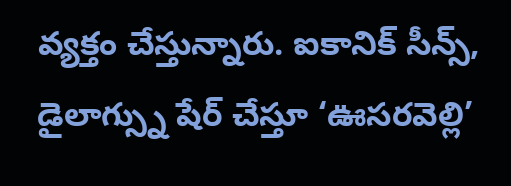వ్యక్తం చేస్తున్నారు. ఐకానిక్ సీన్స్, డైలాగ్స్ను షేర్ చేస్తూ ‘ఊసరవెల్లి’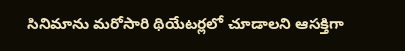సినిమాను మరోసారి థియేటర్లలో చూడాలని ఆసక్తిగా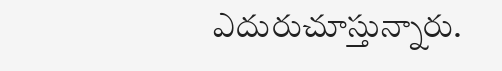ఎదురుచూస్తున్నారు.